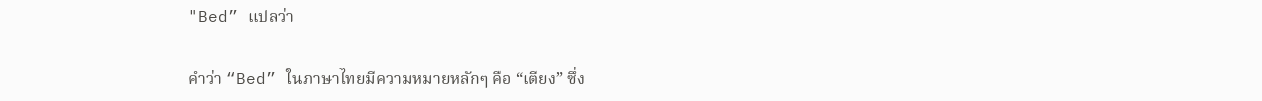"Bed” แปลว่า

คำว่า “Bed” ในภาษาไทยมีความหมายหลักๆ คือ “เตียง” ซึ่ง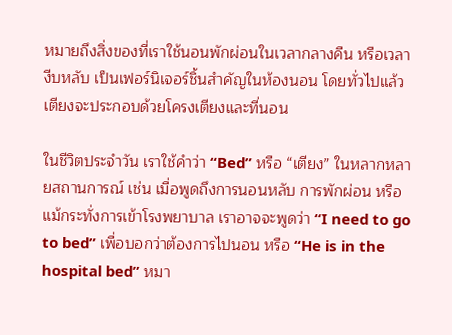หมายถึงสิ่งของที่เราใช้นอนพักผ่อนในเวลากลางคืน หรือเวลางีบหลับ เป็นเฟอร์นิเจอร์ชิ้นสำคัญในห้องนอน โดยทั่วไปแล้วเตียงจะประกอบด้วยโครงเตียงและที่นอน

ในชีวิตประจำวัน เราใช้คำว่า “Bed” หรือ “เตียง” ในหลากหลายสถานการณ์ เช่น เมื่อพูดถึงการนอนหลับ การพักผ่อน หรือแม้กระทั่งการเข้าโรงพยาบาล เราอาจจะพูดว่า “I need to go to bed” เพื่อบอกว่าต้องการไปนอน หรือ “He is in the hospital bed” หมา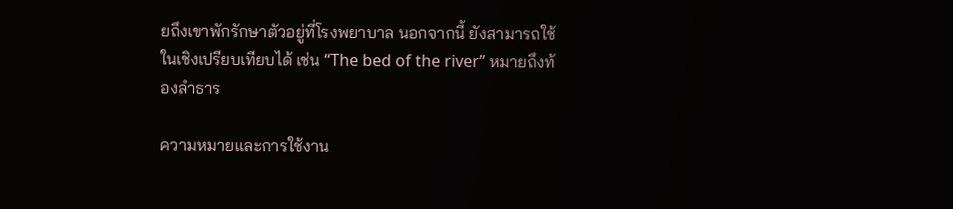ยถึงเขาพักรักษาตัวอยู่ที่โรงพยาบาล นอกจากนี้ ยังสามารถใช้ในเชิงเปรียบเทียบได้ เช่น “The bed of the river” หมายถึงท้องลำธาร

ความหมายและการใช้งาน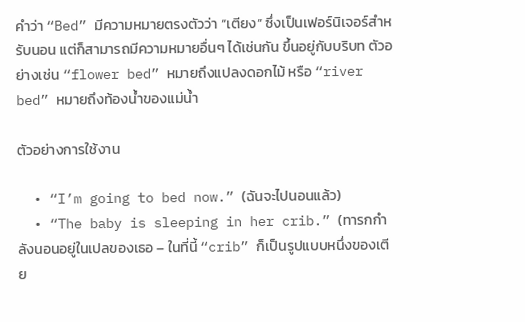คำว่า “Bed” มีความหมายตรงตัวว่า “เตียง” ซึ่งเป็นเฟอร์นิเจอร์สำหรับนอน แต่ก็สามารถมีความหมายอื่นๆ ได้เช่นกัน ขึ้นอยู่กับบริบท ตัวอย่างเช่น “flower bed” หมายถึงแปลงดอกไม้ หรือ “river bed” หมายถึงท้องน้ำของแม่น้ำ

ตัวอย่างการใช้งาน

  • “I’m going to bed now.” (ฉันจะไปนอนแล้ว)
  • “The baby is sleeping in her crib.” (ทารกกำลังนอนอยู่ในเปลของเธอ – ในที่นี้ “crib” ก็เป็นรูปแบบหนึ่งของเตีย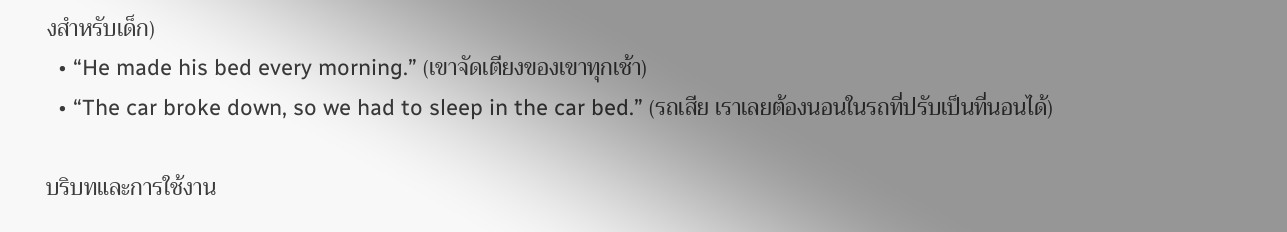งสำหรับเด็ก)
  • “He made his bed every morning.” (เขาจัดเตียงของเขาทุกเช้า)
  • “The car broke down, so we had to sleep in the car bed.” (รถเสีย เราเลยต้องนอนในรถที่ปรับเป็นที่นอนได้)

บริบทและการใช้งาน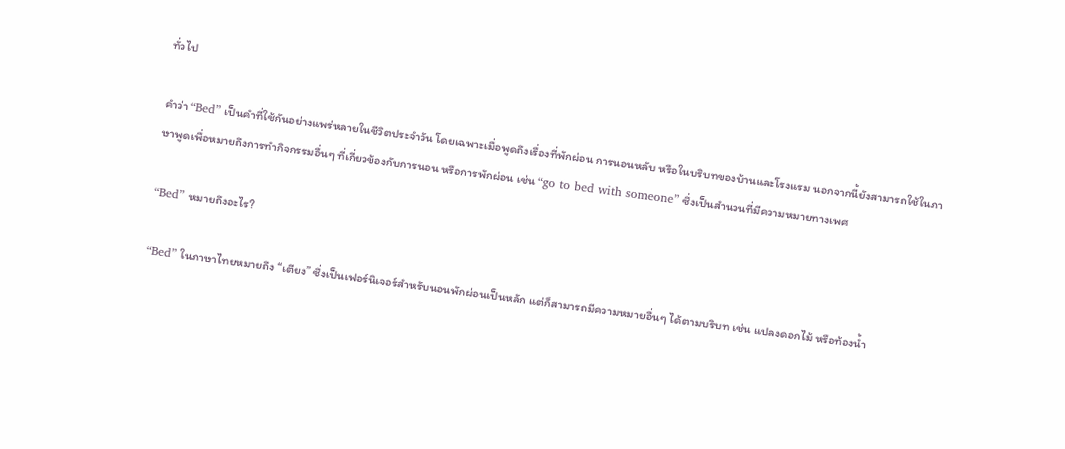ทั่วไป

คำว่า “Bed” เป็นคำที่ใช้กันอย่างแพร่หลายในชีวิตประจำวัน โดยเฉพาะเมื่อพูดถึงเรื่องที่พักผ่อน การนอนหลับ หรือในบริบทของบ้านและโรงแรม นอกจากนี้ยังสามารถใช้ในภาษาพูดเพื่อหมายถึงการทำกิจกรรมอื่นๆ ที่เกี่ยวข้องกับการนอน หรือการพักผ่อน เช่น “go to bed with someone” ซึ่งเป็นสำนวนที่มีความหมายทางเพศ

“Bed” หมายถึงอะไร?

“Bed” ในภาษาไทยหมายถึง “เตียง” ซึ่งเป็นเฟอร์นิเจอร์สำหรับนอนพักผ่อนเป็นหลัก แต่ก็สามารถมีความหมายอื่นๆ ได้ตามบริบท เช่น แปลงดอกไม้ หรือท้องน้ำ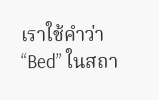เราใช้คำว่า “Bed” ในสถา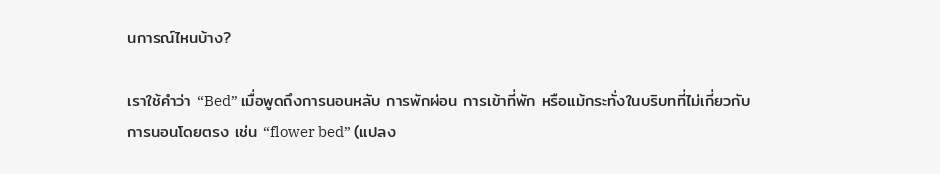นการณ์ไหนบ้าง?

เราใช้คำว่า “Bed” เมื่อพูดถึงการนอนหลับ การพักผ่อน การเข้าที่พัก หรือแม้กระทั่งในบริบทที่ไม่เกี่ยวกับการนอนโดยตรง เช่น “flower bed” (แปลง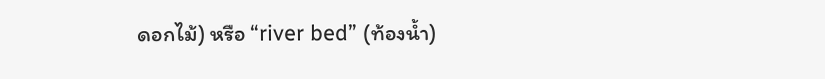ดอกไม้) หรือ “river bed” (ท้องน้ำ)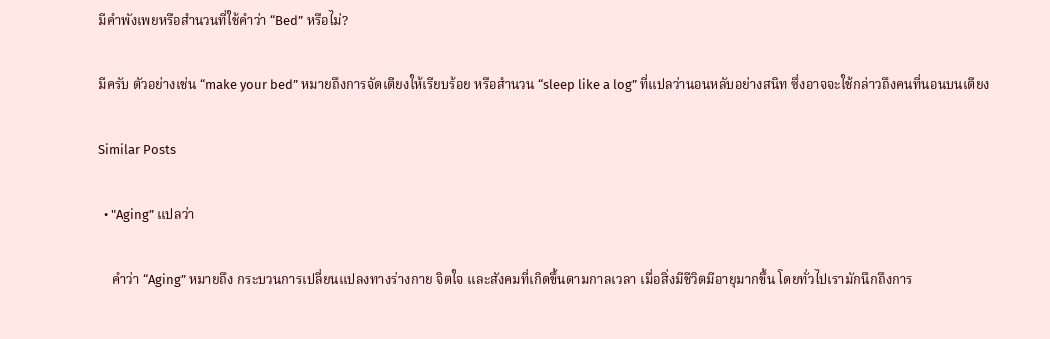มีคำพังเพยหรือสำนวนที่ใช้คำว่า “Bed” หรือไม่?

มีครับ ตัวอย่างเช่น “make your bed” หมายถึงการจัดเตียงให้เรียบร้อย หรือสำนวน “sleep like a log” ที่แปลว่านอนหลับอย่างสนิท ซึ่งอาจจะใช้กล่าวถึงคนที่นอนบนเตียง

Similar Posts

  • "Aging” แปลว่า

    คำว่า “Aging” หมายถึง กระบวนการเปลี่ยนแปลงทางร่างกาย จิตใจ และสังคมที่เกิดขึ้นตามกาลเวลา เมื่อสิ่งมีชีวิตมีอายุมากขึ้น โดยทั่วไปเรามักนึกถึงการ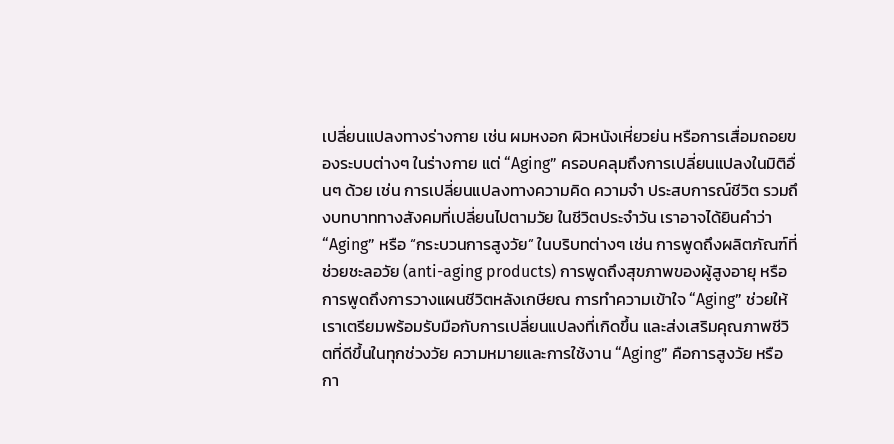เปลี่ยนแปลงทางร่างกาย เช่น ผมหงอก ผิวหนังเหี่ยวย่น หรือการเสื่อมถอยของระบบต่างๆ ในร่างกาย แต่ “Aging” ครอบคลุมถึงการเปลี่ยนแปลงในมิติอื่นๆ ด้วย เช่น การเปลี่ยนแปลงทางความคิด ความจำ ประสบการณ์ชีวิต รวมถึงบทบาททางสังคมที่เปลี่ยนไปตามวัย ในชีวิตประจำวัน เราอาจได้ยินคำว่า “Aging” หรือ “กระบวนการสูงวัย” ในบริบทต่างๆ เช่น การพูดถึงผลิตภัณฑ์ที่ช่วยชะลอวัย (anti-aging products) การพูดถึงสุขภาพของผู้สูงอายุ หรือการพูดถึงการวางแผนชีวิตหลังเกษียณ การทำความเข้าใจ “Aging” ช่วยให้เราเตรียมพร้อมรับมือกับการเปลี่ยนแปลงที่เกิดขึ้น และส่งเสริมคุณภาพชีวิตที่ดีขึ้นในทุกช่วงวัย ความหมายและการใช้งาน “Aging” คือการสูงวัย หรือกา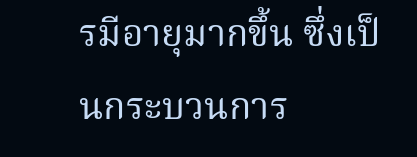รมีอายุมากขึ้น ซึ่งเป็นกระบวนการ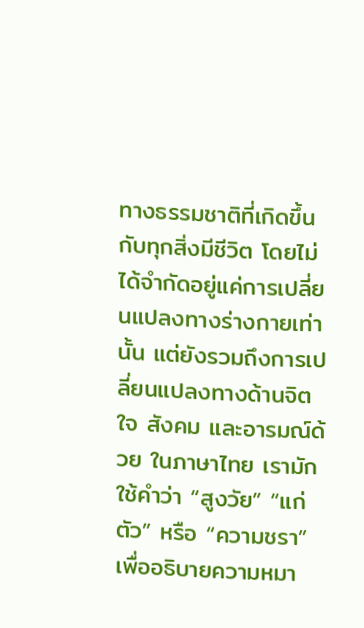ทางธรรมชาติที่เกิดขึ้นกับทุกสิ่งมีชีวิต โดยไม่ได้จำกัดอยู่แค่การเปลี่ยนแปลงทางร่างกายเท่านั้น แต่ยังรวมถึงการเปลี่ยนแปลงทางด้านจิตใจ สังคม และอารมณ์ด้วย ในภาษาไทย เรามักใช้คำว่า “สูงวัย” “แก่ตัว” หรือ “ความชรา” เพื่ออธิบายความหมา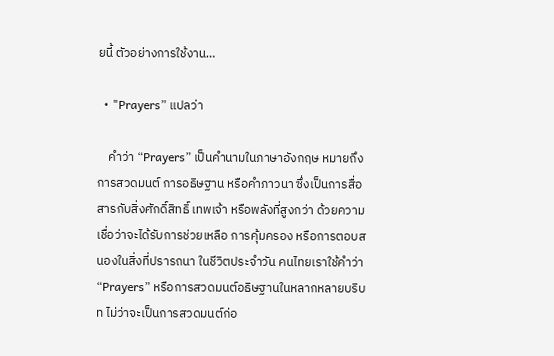ยนี้ ตัวอย่างการใช้งาน…

  • "Prayers” แปลว่า

    คำว่า “Prayers” เป็นคำนามในภาษาอังกฤษ หมายถึง การสวดมนต์ การอธิษฐาน หรือคำภาวนา ซึ่งเป็นการสื่อสารกับสิ่งศักดิ์สิทธิ์ เทพเจ้า หรือพลังที่สูงกว่า ด้วยความเชื่อว่าจะได้รับการช่วยเหลือ การคุ้มครอง หรือการตอบสนองในสิ่งที่ปรารถนา ในชีวิตประจำวัน คนไทยเราใช้คำว่า “Prayers” หรือการสวดมนต์อธิษฐานในหลากหลายบริบท ไม่ว่าจะเป็นการสวดมนต์ก่อ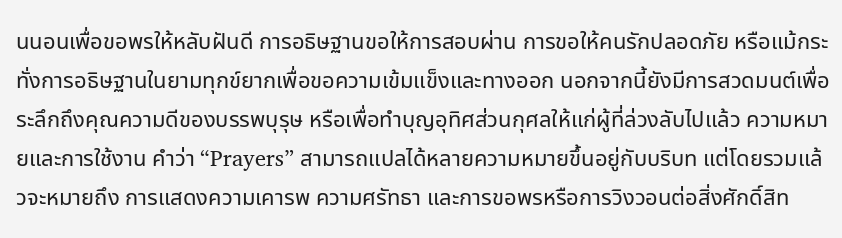นนอนเพื่อขอพรให้หลับฝันดี การอธิษฐานขอให้การสอบผ่าน การขอให้คนรักปลอดภัย หรือแม้กระทั่งการอธิษฐานในยามทุกข์ยากเพื่อขอความเข้มแข็งและทางออก นอกจากนี้ยังมีการสวดมนต์เพื่อระลึกถึงคุณความดีของบรรพบุรุษ หรือเพื่อทำบุญอุทิศส่วนกุศลให้แก่ผู้ที่ล่วงลับไปแล้ว ความหมายและการใช้งาน คำว่า “Prayers” สามารถแปลได้หลายความหมายขึ้นอยู่กับบริบท แต่โดยรวมแล้วจะหมายถึง การแสดงความเคารพ ความศรัทธา และการขอพรหรือการวิงวอนต่อสิ่งศักดิ์สิท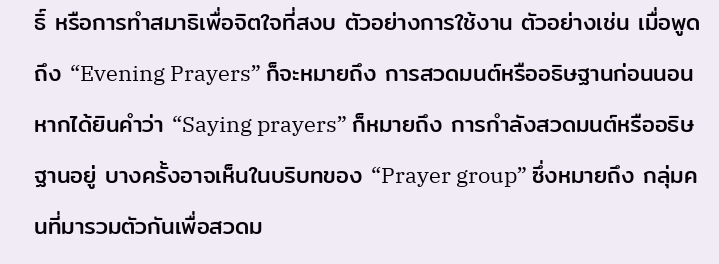ธิ์ หรือการทำสมาธิเพื่อจิตใจที่สงบ ตัวอย่างการใช้งาน ตัวอย่างเช่น เมื่อพูดถึง “Evening Prayers” ก็จะหมายถึง การสวดมนต์หรืออธิษฐานก่อนนอน หากได้ยินคำว่า “Saying prayers” ก็หมายถึง การกำลังสวดมนต์หรืออธิษฐานอยู่ บางครั้งอาจเห็นในบริบทของ “Prayer group” ซึ่งหมายถึง กลุ่มคนที่มารวมตัวกันเพื่อสวดม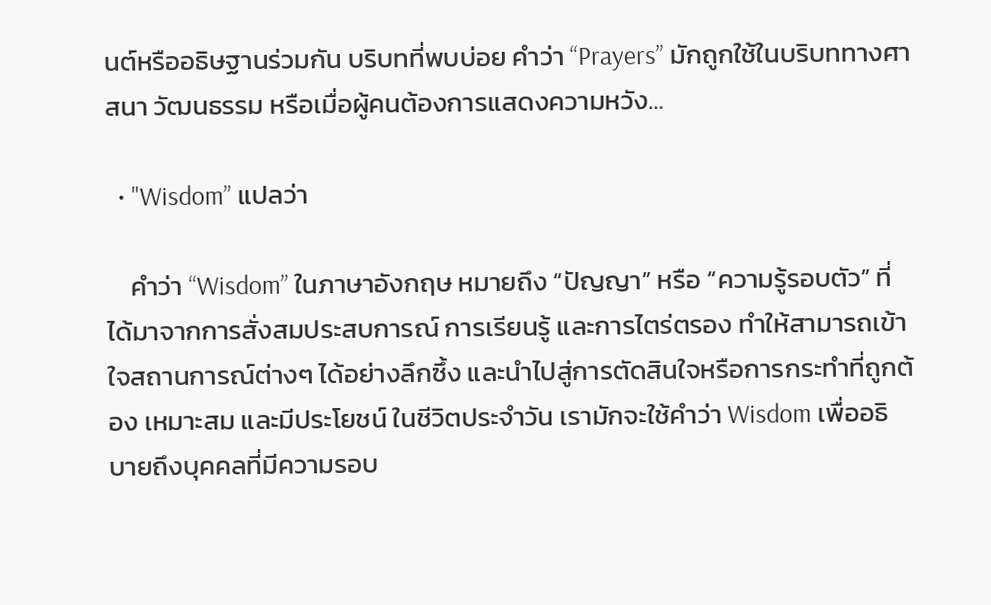นต์หรืออธิษฐานร่วมกัน บริบทที่พบบ่อย คำว่า “Prayers” มักถูกใช้ในบริบททางศาสนา วัฒนธรรม หรือเมื่อผู้คนต้องการแสดงความหวัง…

  • "Wisdom” แปลว่า

    คำว่า “Wisdom” ในภาษาอังกฤษ หมายถึง “ปัญญา” หรือ “ความรู้รอบตัว” ที่ได้มาจากการสั่งสมประสบการณ์ การเรียนรู้ และการไตร่ตรอง ทำให้สามารถเข้าใจสถานการณ์ต่างๆ ได้อย่างลึกซึ้ง และนำไปสู่การตัดสินใจหรือการกระทำที่ถูกต้อง เหมาะสม และมีประโยชน์ ในชีวิตประจำวัน เรามักจะใช้คำว่า Wisdom เพื่ออธิบายถึงบุคคลที่มีความรอบ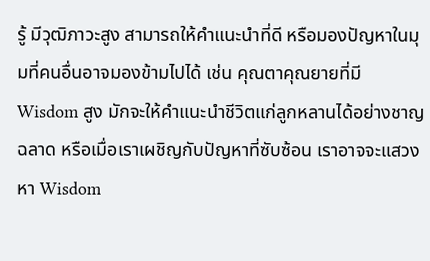รู้ มีวุฒิภาวะสูง สามารถให้คำแนะนำที่ดี หรือมองปัญหาในมุมที่คนอื่นอาจมองข้ามไปได้ เช่น คุณตาคุณยายที่มี Wisdom สูง มักจะให้คำแนะนำชีวิตแก่ลูกหลานได้อย่างชาญฉลาด หรือเมื่อเราเผชิญกับปัญหาที่ซับซ้อน เราอาจจะแสวงหา Wisdom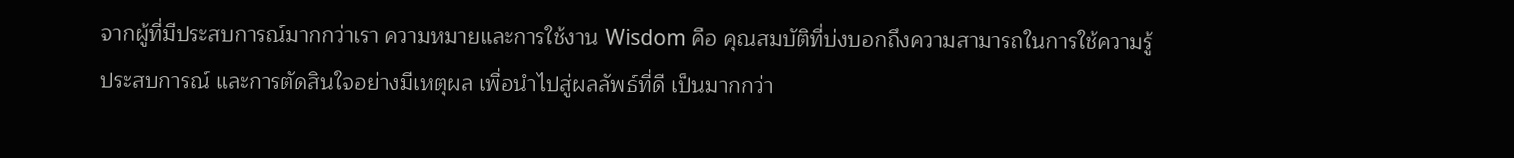จากผู้ที่มีประสบการณ์มากกว่าเรา ความหมายและการใช้งาน Wisdom คือ คุณสมบัติที่บ่งบอกถึงความสามารถในการใช้ความรู้ ประสบการณ์ และการตัดสินใจอย่างมีเหตุผล เพื่อนำไปสู่ผลลัพธ์ที่ดี เป็นมากกว่า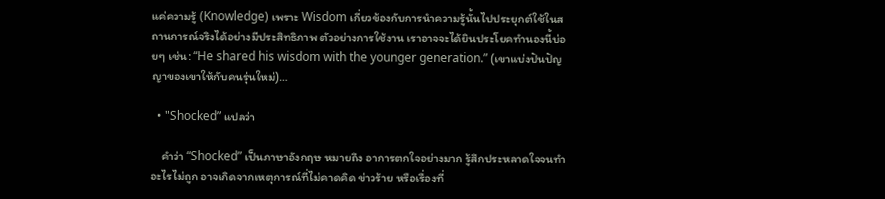แค่ความรู้ (Knowledge) เพราะ Wisdom เกี่ยวข้องกับการนำความรู้นั้นไปประยุกต์ใช้ในสถานการณ์จริงได้อย่างมีประสิทธิภาพ ตัวอย่างการใช้งาน เราอาจจะได้ยินประโยคทำนองนี้บ่อยๆ เช่น: “He shared his wisdom with the younger generation.” (เขาแบ่งปันปัญญาของเขาให้กับคนรุ่นใหม่)…

  • "Shocked” แปลว่า

    คำว่า “Shocked” เป็นภาษาอังกฤษ หมายถึง อาการตกใจอย่างมาก รู้สึกประหลาดใจจนทำอะไรไม่ถูก อาจเกิดจากเหตุการณ์ที่ไม่คาดคิด ข่าวร้าย หรือเรื่องที่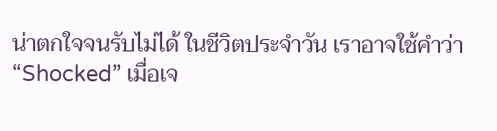น่าตกใจจนรับไม่ได้ ในชีวิตประจำวัน เราอาจใช้คำว่า “Shocked” เมื่อเจ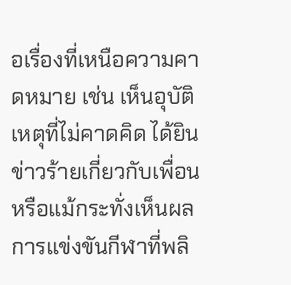อเรื่องที่เหนือความคาดหมาย เช่น เห็นอุบัติเหตุที่ไม่คาดคิด ได้ยินข่าวร้ายเกี่ยวกับเพื่อน หรือแม้กระทั่งเห็นผลการแข่งขันกีฬาที่พลิ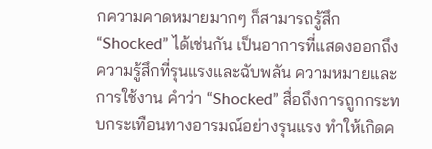กความคาดหมายมากๆ ก็สามารถรู้สึก “Shocked” ได้เช่นกัน เป็นอาการที่แสดงออกถึงความรู้สึกที่รุนแรงและฉับพลัน ความหมายและการใช้งาน คำว่า “Shocked” สื่อถึงการถูกกระทบกระเทือนทางอารมณ์อย่างรุนแรง ทำให้เกิดค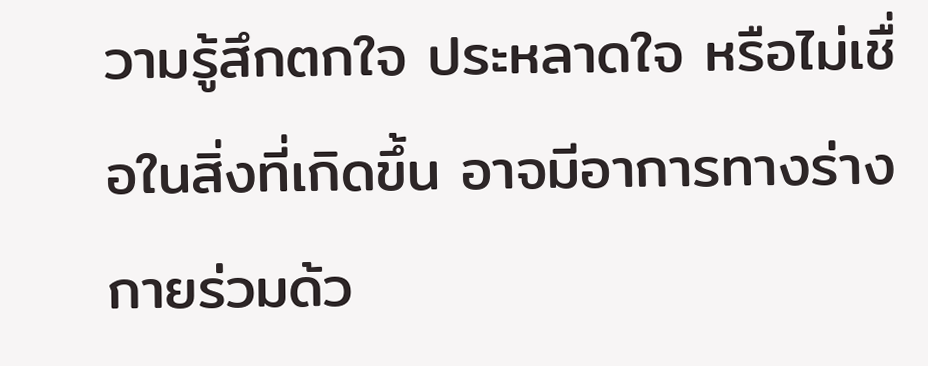วามรู้สึกตกใจ ประหลาดใจ หรือไม่เชื่อในสิ่งที่เกิดขึ้น อาจมีอาการทางร่างกายร่วมด้ว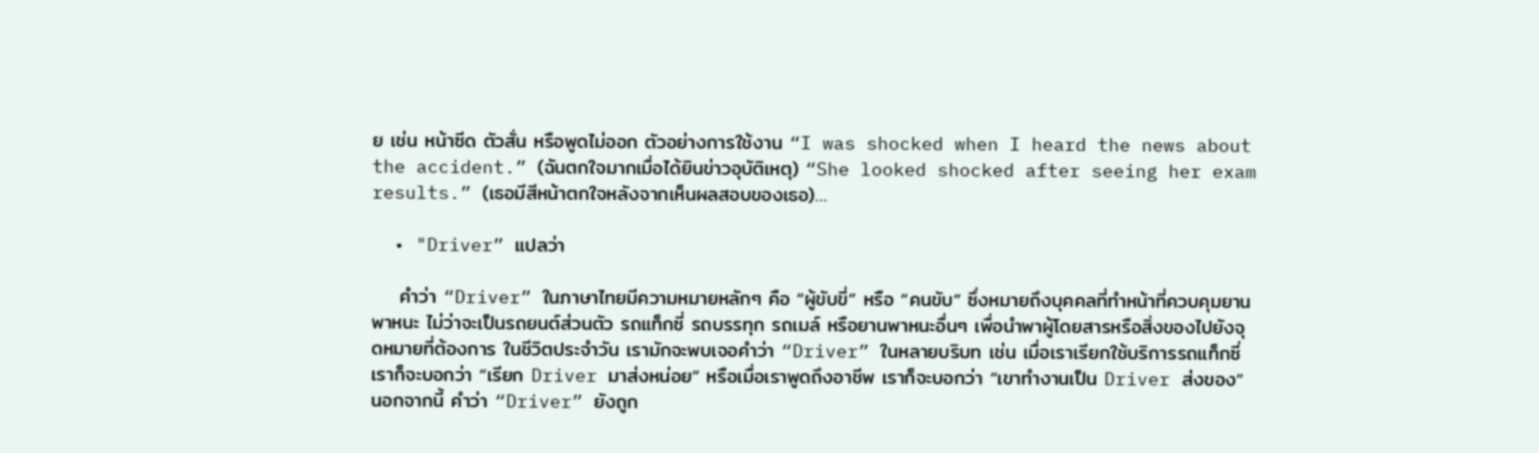ย เช่น หน้าซีด ตัวสั่น หรือพูดไม่ออก ตัวอย่างการใช้งาน “I was shocked when I heard the news about the accident.” (ฉันตกใจมากเมื่อได้ยินข่าวอุบัติเหตุ) “She looked shocked after seeing her exam results.” (เธอมีสีหน้าตกใจหลังจากเห็นผลสอบของเธอ)…

  • "Driver” แปลว่า

    คำว่า “Driver” ในภาษาไทยมีความหมายหลักๆ คือ “ผู้ขับขี่” หรือ “คนขับ” ซึ่งหมายถึงบุคคลที่ทำหน้าที่ควบคุมยานพาหนะ ไม่ว่าจะเป็นรถยนต์ส่วนตัว รถแท็กซี่ รถบรรทุก รถเมล์ หรือยานพาหนะอื่นๆ เพื่อนำพาผู้โดยสารหรือสิ่งของไปยังจุดหมายที่ต้องการ ในชีวิตประจำวัน เรามักจะพบเจอคำว่า “Driver” ในหลายบริบท เช่น เมื่อเราเรียกใช้บริการรถแท็กซี่ เราก็จะบอกว่า “เรียก Driver มาส่งหน่อย” หรือเมื่อเราพูดถึงอาชีพ เราก็จะบอกว่า “เขาทำงานเป็น Driver ส่งของ” นอกจากนี้ คำว่า “Driver” ยังถูก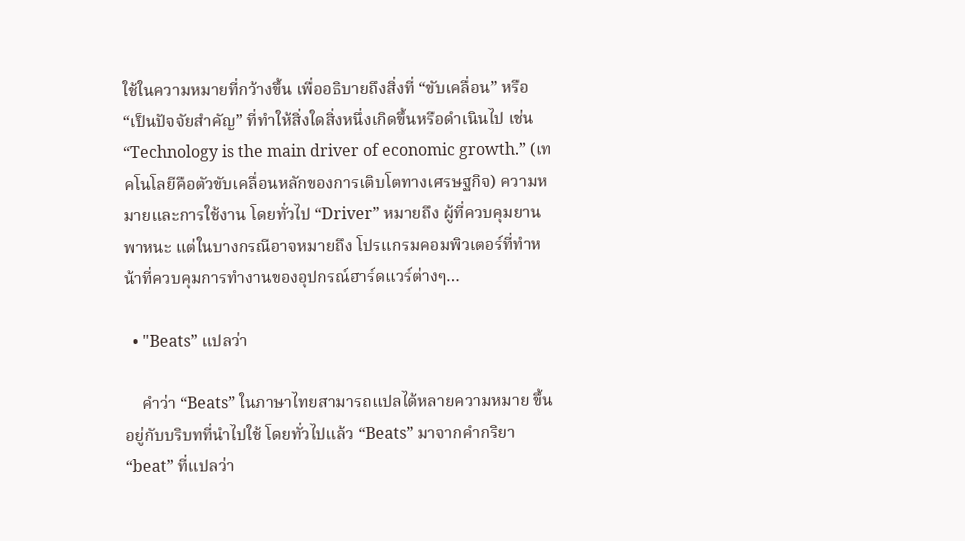ใช้ในความหมายที่กว้างขึ้น เพื่ออธิบายถึงสิ่งที่ “ขับเคลื่อน” หรือ “เป็นปัจจัยสำคัญ” ที่ทำให้สิ่งใดสิ่งหนึ่งเกิดขึ้นหรือดำเนินไป เช่น “Technology is the main driver of economic growth.” (เทคโนโลยีคือตัวขับเคลื่อนหลักของการเติบโตทางเศรษฐกิจ) ความหมายและการใช้งาน โดยทั่วไป “Driver” หมายถึง ผู้ที่ควบคุมยานพาหนะ แต่ในบางกรณีอาจหมายถึง โปรแกรมคอมพิวเตอร์ที่ทำหน้าที่ควบคุมการทำงานของอุปกรณ์ฮาร์ดแวร์ต่างๆ…

  • "Beats” แปลว่า

    คำว่า “Beats” ในภาษาไทยสามารถแปลได้หลายความหมาย ขึ้นอยู่กับบริบทที่นำไปใช้ โดยทั่วไปแล้ว “Beats” มาจากคำกริยา “beat” ที่แปลว่า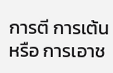การตี การเต้น หรือ การเอาช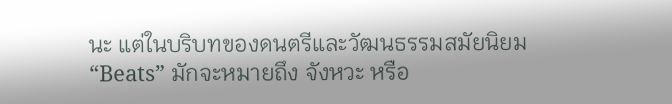นะ แต่ในบริบทของดนตรีและวัฒนธรรมสมัยนิยม “Beats” มักจะหมายถึง จังหวะ หรือ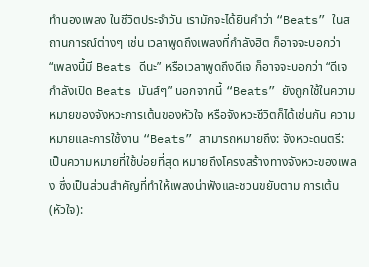ทำนองเพลง ในชีวิตประจำวัน เรามักจะได้ยินคำว่า “Beats” ในสถานการณ์ต่างๆ เช่น เวลาพูดถึงเพลงที่กำลังฮิต ก็อาจจะบอกว่า “เพลงนี้มี Beats ดีนะ” หรือเวลาพูดถึงดีเจ ก็อาจจะบอกว่า “ดีเจกำลังเปิด Beats มันส์ๆ” นอกจากนี้ “Beats” ยังถูกใช้ในความหมายของจังหวะการเต้นของหัวใจ หรือจังหวะชีวิตก็ได้เช่นกัน ความหมายและการใช้งาน “Beats” สามารถหมายถึง: จังหวะดนตรี: เป็นความหมายที่ใช้บ่อยที่สุด หมายถึงโครงสร้างทางจังหวะของเพลง ซึ่งเป็นส่วนสำคัญที่ทำให้เพลงน่าฟังและชวนขยับตาม การเต้น (หัวใจ):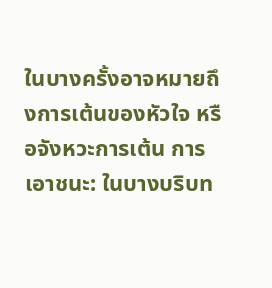ในบางครั้งอาจหมายถึงการเต้นของหัวใจ หรือจังหวะการเต้น การเอาชนะ: ในบางบริบท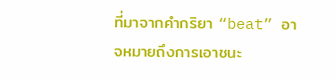ที่มาจากคำกริยา “beat” อาจหมายถึงการเอาชนะ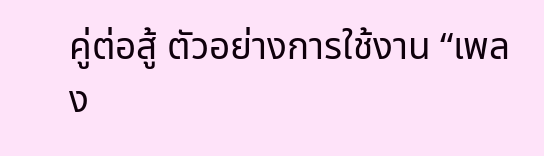คู่ต่อสู้ ตัวอย่างการใช้งาน “เพลง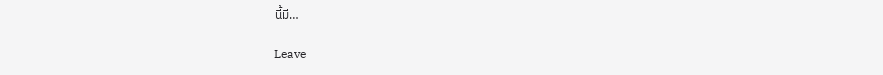นี้มี…

Leave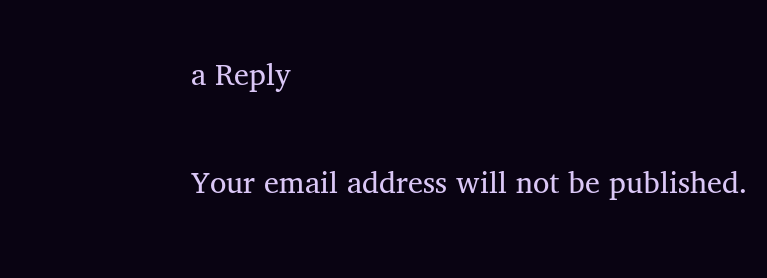a Reply

Your email address will not be published.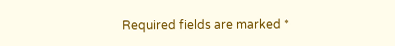Required fields are marked *